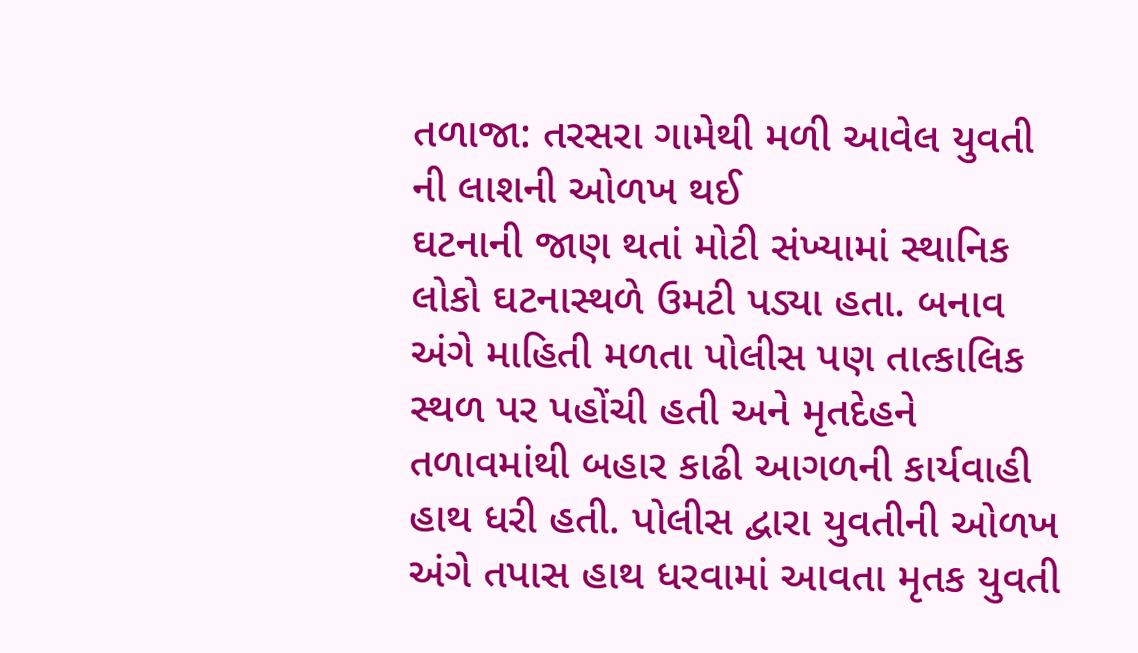તળાજા: તરસરા ગામેથી મળી આવેલ યુવતી ની લાશની ઓળખ થઈ
ઘટનાની જાણ થતાં મોટી સંખ્યામાં સ્થાનિક લોકો ઘટનાસ્થળે ઉમટી પડ્યા હતા. બનાવ અંગે માહિતી મળતા પોલીસ પણ તાત્કાલિક સ્થળ પર પહોંચી હતી અને મૃતદેહને તળાવમાંથી બહાર કાઢી આગળની કાર્યવાહી હાથ ધરી હતી. પોલીસ દ્વારા યુવતીની ઓળખ અંગે તપાસ હાથ ધરવામાં આવતા મૃતક યુવતી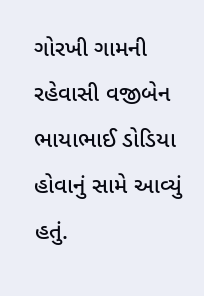ગોરખી ગામની રહેવાસી વજીબેન ભાયાભાઈ ડોડિયા હોવાનું સામે આવ્યું હતું.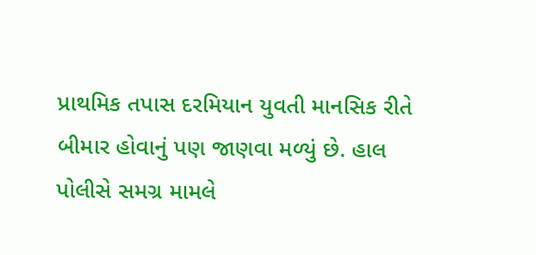પ્રાથમિક તપાસ દરમિયાન યુવતી માનસિક રીતે બીમાર હોવાનું પણ જાણવા મળ્યું છે. હાલ પોલીસે સમગ્ર મામલે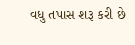વધુ તપાસ શરૂ કરી છે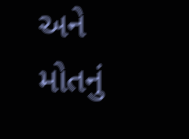અને મોતનું